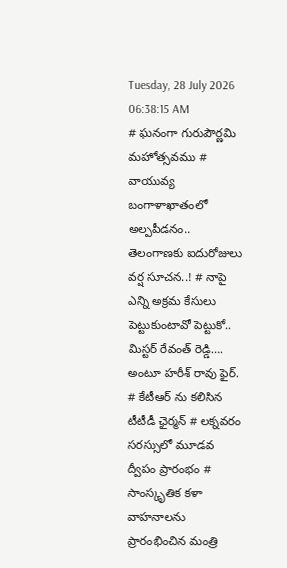Tuesday, 28 July 2026 06:38:15 AM
# ఘనంగా గురుపౌర్ణమి మహోత్సవము # వాయువ్య బంగాళాఖాతంలో అల్పపీడనం.. తెలంగాణకు ఐదురోజులు వర్ష సూచన..! # నాపై ఎన్ని అక్రమ కేసులు పెట్టుకుంటావో పెట్టుకో.. మిస్టర్ రేవంత్ రెడ్డి…. అంటూ హరీశ్ రావు ఫైర్. # కేటీఆర్ ను కలిసిన టీటీడీ ఛైర్మన్ # లక్నవరం సరస్సులో మూడవ ద్వీపం ప్రారంభం # సాంస్కృతిక కళా వాహనాలను ప్రారంభించిన మంత్రి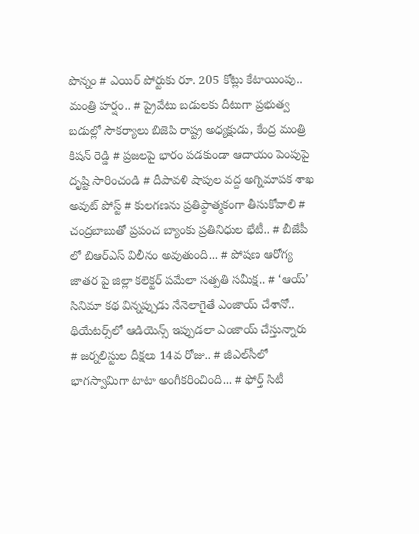పొన్నం # ఎయిర్ పోర్టుకు రూ. 205 కోట్లు కేటాయింపు.. మంత్రి హర్షం.. # ప్రైవేటు బడులకు దీటుగా ప్రభుత్వ బడుల్లో సౌకర్యాలు బిజెపి రాష్ట్ర అధ్యక్షుడు, కేంద్ర మంత్రి కిషన్ రెడ్డి # ప్రజలపై భారం పడకుండా ఆదాయం పెంపుపై దృష్టి సారించండి # దీపావళి షాపుల వద్ద అగ్నిమాపక శాఖ అవుట్ పోస్ట్ # కులగణను ప్రతిప్ఠాత్మకంగా తీసుకోవాలి # చంద్రబాబుతో ప్రపంచ బ్యాంకు ప్రతినిధుల భేటీ.. # బీజేపీ లో బిఆర్ఎస్ విలీనం అవుతుంది... # పోషణ ఆరోగ్య జాతర పై జిల్లా కలెక్టర్ పమేలా సత్పతి సమీక్ష.. # ‘ఆయ్’ సినిమా కథ విన్నప్పుడు నేనెలాగైతే ఎంజాయ్ చేశానో.. థియేట‌ర్స్‌లో ఆడియెన్స్ ఇప్పుడ‌లా ఎంజాయ్ చేస్తున్నారు # జర్నలిస్టుల దీక్షలు 14వ రోజు.. # జీఎల్‌సీలో భాగస్వామిగా టాటా అంగీకరించింది... # ఫోర్త్ సిటీ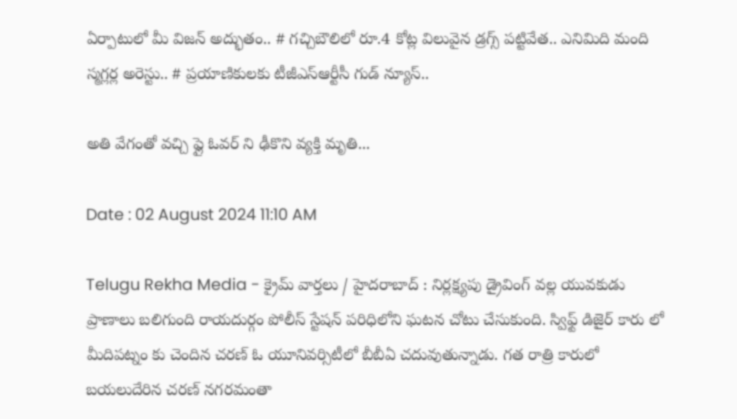ఏర్పాటులో మీ విజ‌న్ అద్భుతం.. # గచ్చిబౌలిలో రూ.4 కోట్ల విలువైన డ్రగ్స్ పట్టివేత.. ఎనిమిది మంది స్మగ్లర్ల అరెస్టు.. # ప్రయాణికులకు టీజీఎస్‌ఆర్టీసీ గుడ్ న్యూస్..

అతి వేగంతో వచ్చి ఫ్లై ఓవర్ ని ఢీకొని వ్యక్తి మృతి...

Date : 02 August 2024 11:10 AM

Telugu Rekha Media - క్రైమ్ వార్తలు / హైదరాబాద్ : నిర్లక్ష్యపు డ్రైవింగ్ వల్ల యువకుడు ప్రాణాలు బలిగుంది రాయదుర్గం పోలీస్ స్టేషన్ పరిధిలోని ఘటన చోటు చేసుకుంది. స్విఫ్ట్ డిజైర్ కారు లో మీదిపట్నం కు చెందిన చరణ్ ఓ యూనివర్సిటీలో బీబీఏ చదువుతున్నాడు. గత రాత్రి కారులో బయలుదేరిన చరణ్ నగరమంతా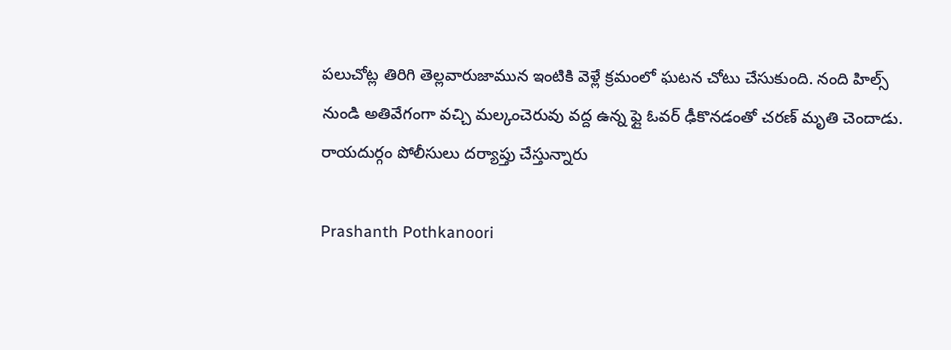పలుచోట్ల తిరిగి తెల్లవారుజామున ఇంటికి వెళ్లే క్రమంలో ఘటన చోటు చేసుకుంది. నంది హిల్స్ నుండి అతివేగంగా వచ్చి మల్కంచెరువు వద్ద ఉన్న ఫ్లై ఓవర్ ఢీకొనడంతో చరణ్ మృతి చెందాడు. రాయదుర్గం పోలీసులు దర్యాప్తు చేస్తున్నారు

Prashanth Pothkanoori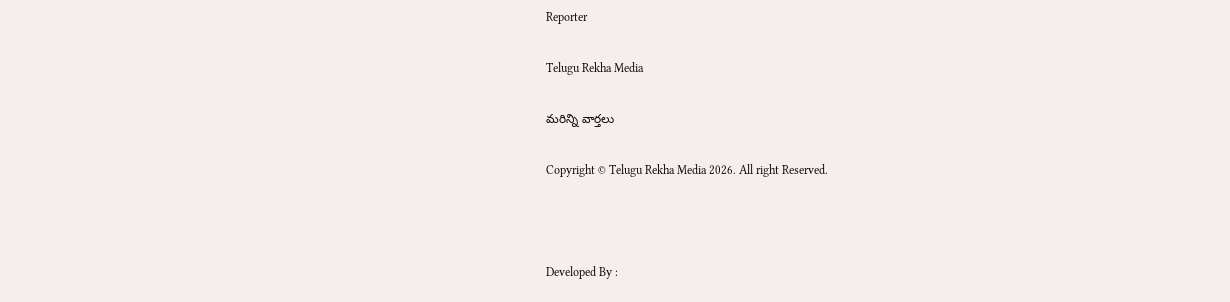Reporter

Telugu Rekha Media

మరిన్ని వార్తలు

Copyright © Telugu Rekha Media 2026. All right Reserved.



Developed By :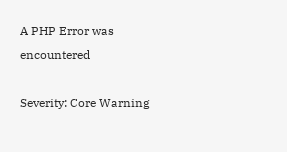A PHP Error was encountered

Severity: Core Warning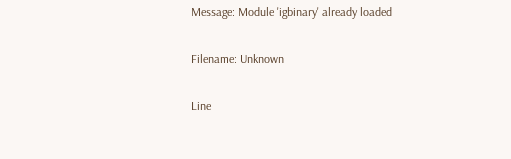Message: Module 'igbinary' already loaded

Filename: Unknown

Line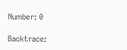Number: 0

Backtrace: